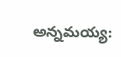అన్నమయ్య: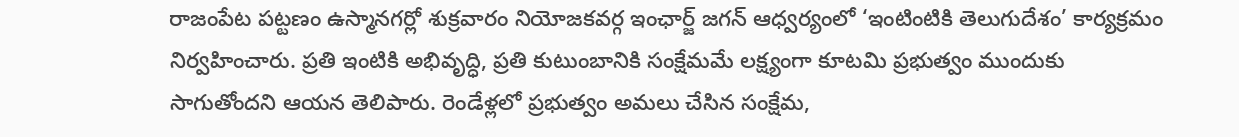రాజంపేట పట్టణం ఉస్మానగర్లో శుక్రవారం నియోజకవర్గ ఇంఛార్జ్ జగన్ ఆధ్వర్యంలో ‘ఇంటింటికి తెలుగుదేశం’ కార్యక్రమం నిర్వహించారు. ప్రతి ఇంటికి అభివృద్ధి, ప్రతి కుటుంబానికి సంక్షేమమే లక్ష్యంగా కూటమి ప్రభుత్వం ముందుకు సాగుతోందని ఆయన తెలిపారు. రెండేళ్లలో ప్రభుత్వం అమలు చేసిన సంక్షేమ,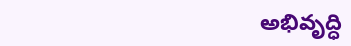అభివృద్ధి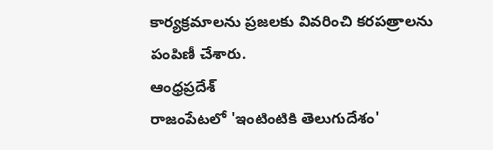కార్యక్రమాలను ప్రజలకు వివరించి కరపత్రాలను పంపిణీ చేశారు.
ఆంధ్రప్రదేశ్
రాజంపేటలో 'ఇంటింటికి తెలుగుదేశం'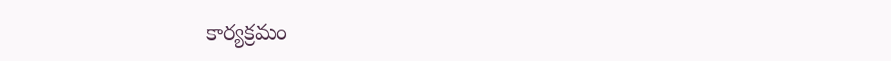కార్యక్రమం